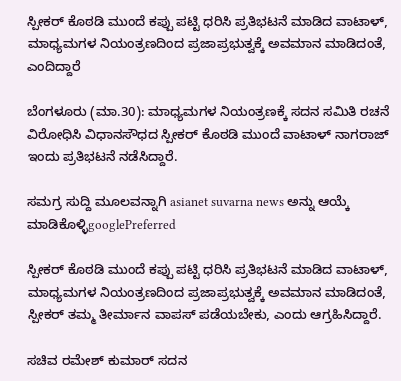ಸ್ಪೀಕರ್ ಕೊಠಡಿ ಮುಂದೆ ಕಪ್ಪು ಪಟ್ಟಿ ಧರಿಸಿ ಪ್ರತಿಭಟನೆ ಮಾಡಿದ ವಾಟಾಳ್, ಮಾಧ್ಯಮಗಳ ನಿಯಂತ್ರಣದಿಂದ ಪ್ರಜಾಪ್ರಭುತ್ವಕ್ಕೆ ಅವಮಾನ ಮಾಡಿದಂತೆ, ಎಂದಿದ್ದಾರೆ

ಬೆಂಗಳೂರು (ಮಾ.30): ಮಾಧ್ಯಮಗಳ ನಿಯಂತ್ರಣಕ್ಕೆ ಸದನ ಸಮಿತಿ ರಚನೆ ವಿರೋಧಿಸಿ ವಿಧಾನಸೌಧದ ಸ್ಪೀಕರ್ ಕೊಠಡಿ ಮುಂದೆ ವಾಟಾಳ್ ನಾಗರಾಜ್ ಇಂದು ಪ್ರತಿಭಟನೆ ನಡೆಸಿದ್ದಾರೆ.

ಸಮಗ್ರ ಸುದ್ದಿ ಮೂಲವನ್ನಾಗಿ asianet suvarna news ಅನ್ನು ಆಯ್ಕೆ ಮಾಡಿಕೊಳ್ಳಿgooglePreferred

ಸ್ಪೀಕರ್ ಕೊಠಡಿ ಮುಂದೆ ಕಪ್ಪು ಪಟ್ಟಿ ಧರಿಸಿ ಪ್ರತಿಭಟನೆ ಮಾಡಿದ ವಾಟಾಳ್, ಮಾಧ್ಯಮಗಳ ನಿಯಂತ್ರಣದಿಂದ ಪ್ರಜಾಪ್ರಭುತ್ವಕ್ಕೆ ಅವಮಾನ ಮಾಡಿದಂತೆ, ಸ್ಪೀಕರ್ ತಮ್ಮ ತೀರ್ಮಾನ ವಾಪಸ್ ಪಡೆಯಬೇಕು, ಎಂದು ಆಗ್ರಹಿಸಿದ್ದಾರೆ.

ಸಚಿವ ರಮೇಶ್ ಕುಮಾರ್ ಸದನ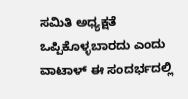ಸಮಿತಿ ಅಧ್ಯಕ್ಷತೆ ಒಪ್ಪಿಕೊಳ್ಳಬಾರದು ಎಂದು ವಾಟಾಳ್ ಈ ಸಂದರ್ಭದಲ್ಲಿ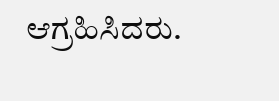ಆಗ್ರಹಿಸಿದರು.